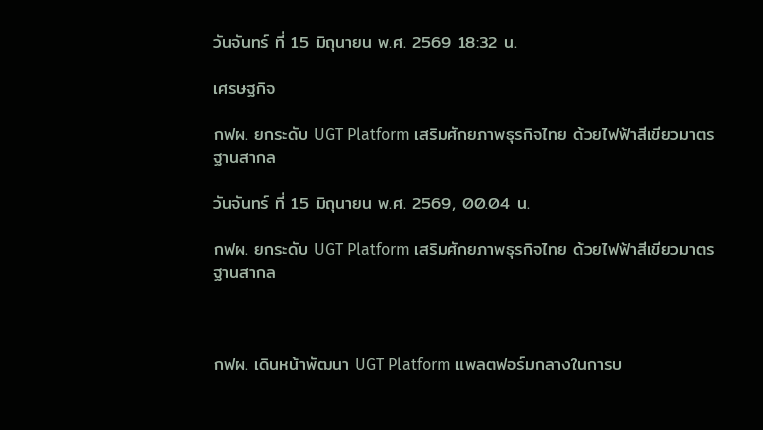วันจันทร์ ที่ 15 มิถุนายน พ.ศ. 2569 18:32 น.

เศรษฐกิจ

กฟผ. ยกระดับ UGT Platform เสริมศักยภาพธุรกิจไทย ด้วยไฟฟ้าสีเขียวมาตรฐานสากล

วันจันทร์ ที่ 15 มิถุนายน พ.ศ. 2569, 00.04 น.

กฟผ. ยกระดับ UGT Platform เสริมศักยภาพธุรกิจไทย ด้วยไฟฟ้าสีเขียวมาตรฐานสากล



กฟผ. เดินหน้าพัฒนา UGT Platform แพลตฟอร์มกลางในการบ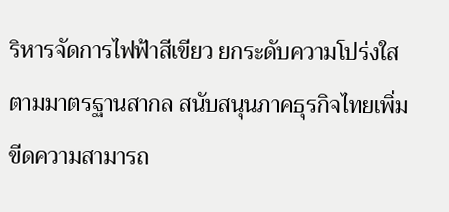ริหารจัดการไฟฟ้าสีเขียว ยกระดับความโปร่งใสตามมาตรฐานสากล สนับสนุนภาคธุรกิจไทยเพิ่มขีดความสามารถ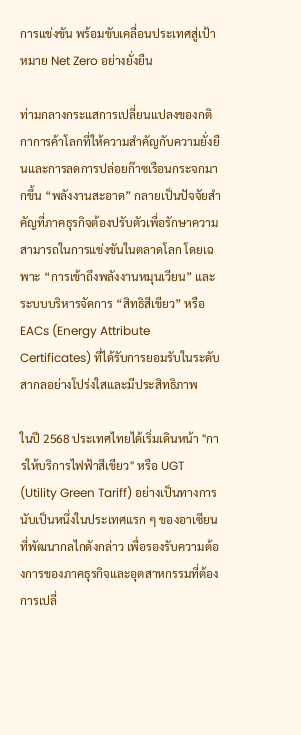การแข่งขัน พร้อมขับเคลื่อนประเทศสู่เป้าหมาย Net Zero อย่างยั่งยืน

ท่ามกลางกระแสการเปลี่ยนแปลงของกติกาการค้าโลกที่ให้ความสำคัญกับความยั่งยืนและการลดการปล่อยก๊าซเรือนกระจกมากขึ้น “พลังงานสะอาด” กลายเป็นปัจจัยสำคัญที่ภาคธุรกิจต้องปรับตัวเพื่อรักษาความสามารถในการแข่งขันในตลาดโลก โดยเฉพาะ “การเข้าถึงพลังงานหมุนเวียน” และระบบบริหารจัดการ “สิทธิสีเขียว” หรือ EACs (Energy Attribute Certificates) ที่ได้รับการยอมรับในระดับสากลอย่างโปร่งใสและมีประสิทธิภาพ

ในปี 2568 ประเทศไทยได้เริ่มเดินหน้า "การให้บริการไฟฟ้าสีเขียว" หรือ UGT (Utility Green Tariff) อย่างเป็นทางการ นับเป็นหนึ่งในประเทศแรก ๆ ของอาเซียนที่พัฒนากลไกดังกล่าว เพื่อรองรับความต้องการของภาคธุรกิจและอุตสาหกรรมที่ต้องการเปลี่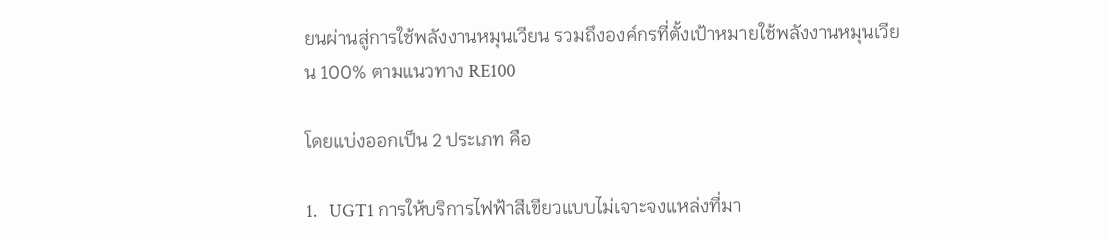ยนผ่านสู่การใช้พลังงานหมุนเวียน รวมถึงองค์กรที่ตั้งเป้าหมายใช้พลังงานหมุนเวียน 100% ตามแนวทาง RE100

โดยแบ่งออกเป็น 2 ประเภท คือ

1.   UGT1 การให้บริการไฟฟ้าสีเขียวแบบไม่เจาะจงแหล่งที่มา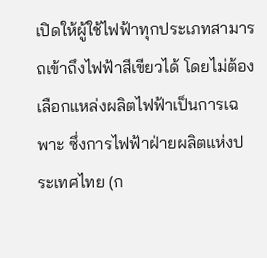เปิดให้ผู้ใช้ไฟฟ้าทุกประเภทสามารถเข้าถึงไฟฟ้าสีเขียวได้ โดยไม่ต้องเลือกแหล่งผลิตไฟฟ้าเป็นการเฉพาะ ซึ่งการไฟฟ้าฝ่ายผลิตแห่งประเทศไทย (ก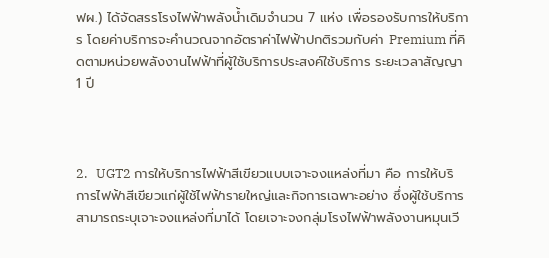ฟผ.) ได้จัดสรรโรงไฟฟ้าพลังน้ำเดิมจำนวน 7 แห่ง เพื่อรองรับการให้บริการ โดยค่าบริการจะคำนวณจากอัตราค่าไฟฟ้าปกติรวมกับค่า Premium ที่คิดตามหน่วยพลังงานไฟฟ้าที่ผู้ใช้บริการประสงค์ใช้บริการ ระยะเวลาสัญญา 1 ปี



2.   UGT2 การให้บริการไฟฟ้าสีเขียวแบบเจาะจงแหล่งที่มา คือ การให้บริการไฟฟ้าสีเขียวแก่ผู้ใช้ไฟฟ้ารายใหญ่และกิจการเฉพาะอย่าง ซึ่งผู้ใช้บริการสามารถระบุเจาะจงแหล่งที่มาได้ โดยเจาะจงกลุ่มโรงไฟฟ้าพลังงานหมุนเวี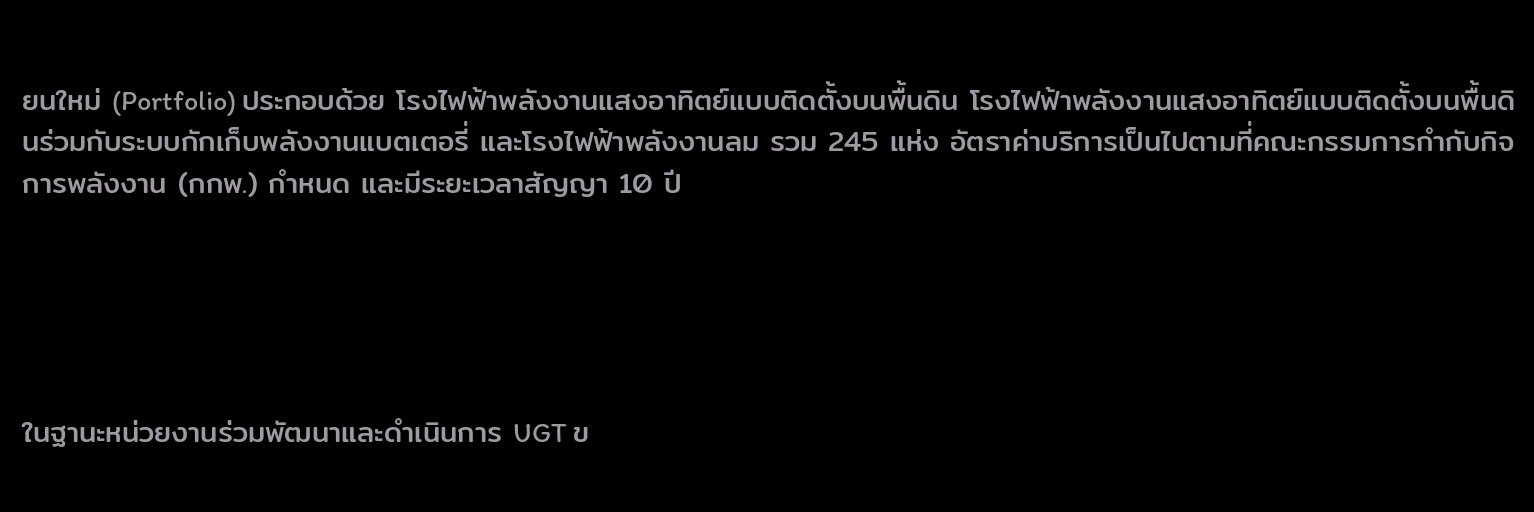ยนใหม่ (Portfolio) ประกอบด้วย โรงไฟฟ้าพลังงานแสงอาทิตย์แบบติดตั้งบนพื้นดิน โรงไฟฟ้าพลังงานแสงอาทิตย์แบบติดตั้งบนพื้นดินร่วมกับระบบกักเก็บพลังงานแบตเตอรี่ และโรงไฟฟ้าพลังงานลม รวม 245 แห่ง อัตราค่าบริการเป็นไปตามที่คณะกรรมการกำกับกิจการพลังงาน (กกพ.) กำหนด และมีระยะเวลาสัญญา 10 ปี





ในฐานะหน่วยงานร่วมพัฒนาและดำเนินการ UGT ข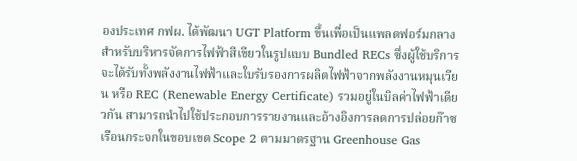องประเทศ กฟผ. ได้พัฒนา UGT Platform ขึ้นเพื่อเป็นแพลตฟอร์มกลางสำหรับบริหารจัดการไฟฟ้าสีเขียวในรูปแบบ Bundled RECs ซึ่งผู้ใช้บริการจะได้รับทั้งพลังงานไฟฟ้าและใบรับรองการผลิตไฟฟ้าจากพลังงานหมุนเวียน หรือ REC (Renewable Energy Certificate) รวมอยู่ในบิลค่าไฟฟ้าเดียวกัน สามารถนำไปใช้ประกอบการรายงานและอ้างอิงการลดการปล่อยก๊าซเรือนกระจกในขอบเขต Scope 2 ตามมาตรฐาน Greenhouse Gas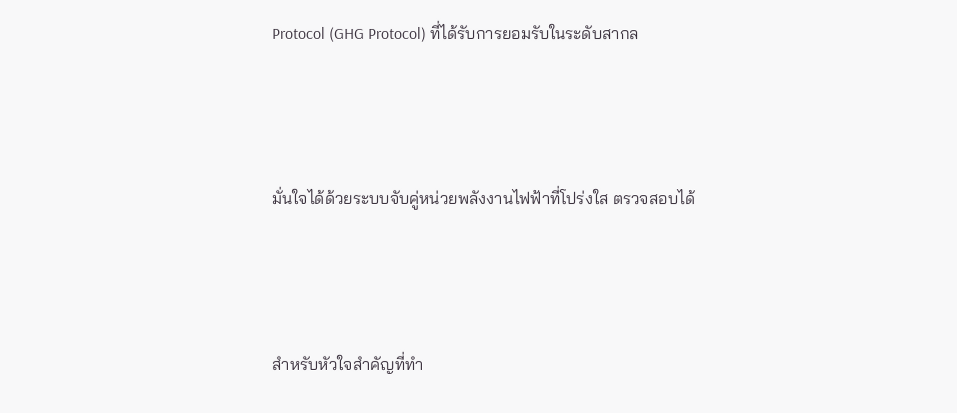Protocol (GHG Protocol) ที่ได้รับการยอมรับในระดับสากล



มั่นใจได้ด้วยระบบจับคู่หน่วยพลังงานไฟฟ้าที่โปร่งใส ตรวจสอบได้



สำหรับหัวใจสำคัญที่ทำ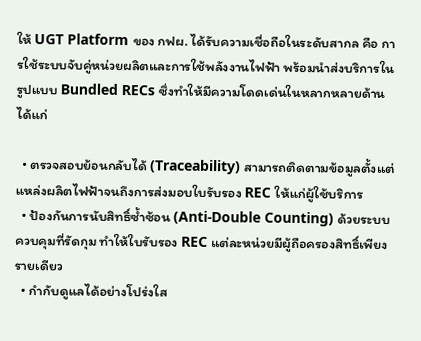ให้ UGT Platform ของ กฟผ. ได้รับความเชื่อถือในระดับสากล คือ การใช้ระบบจับคู่หน่วยผลิตและการใช้พลังงานไฟฟ้า พร้อมนำส่งบริการในรูปแบบ Bundled RECs ซึ่งทำให้มีความโดดเด่นในหลากหลายด้าน ได้แก่

  • ตรวจสอบย้อนกลับได้ (Traceability) สามารถติดตามข้อมูลตั้งแต่แหล่งผลิตไฟฟ้าจนถึงการส่งมอบใบรับรอง REC ให้แก่ผู้ใช้บริการ
  • ป้องกันการนับสิทธิ์ซ้ำซ้อน (Anti-Double Counting) ด้วยระบบควบคุมที่รัดกุม ทำให้ใบรับรอง REC แต่ละหน่วยมีผู้ถือครองสิทธิ์เพียงรายเดียว
  • กำกับดูแลได้อย่างโปร่งใส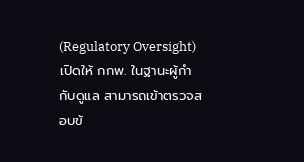(Regulatory Oversight) เปิดให้ กกพ. ในฐานะผู้กำกับดูแล สามารถเข้าตรวจสอบข้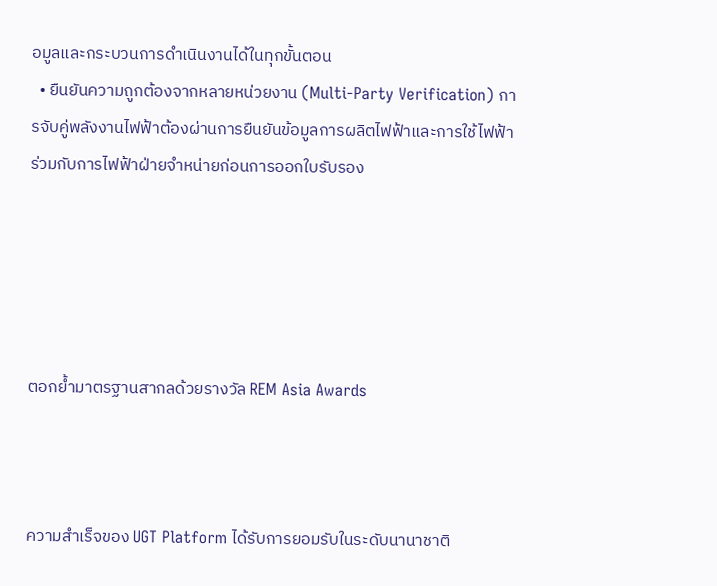อมูลและกระบวนการดำเนินงานได้ในทุกขั้นตอน
  • ยืนยันความถูกต้องจากหลายหน่วยงาน (Multi-Party Verification) การจับคู่พลังงานไฟฟ้าต้องผ่านการยืนยันข้อมูลการผลิตไฟฟ้าและการใช้ไฟฟ้าร่วมกับการไฟฟ้าฝ่ายจำหน่ายก่อนการออกใบรับรอง





ตอกย้ำมาตรฐานสากลด้วยรางวัล REM Asia Awards



ความสำเร็จของ UGT Platform ได้รับการยอมรับในระดับนานาชาติ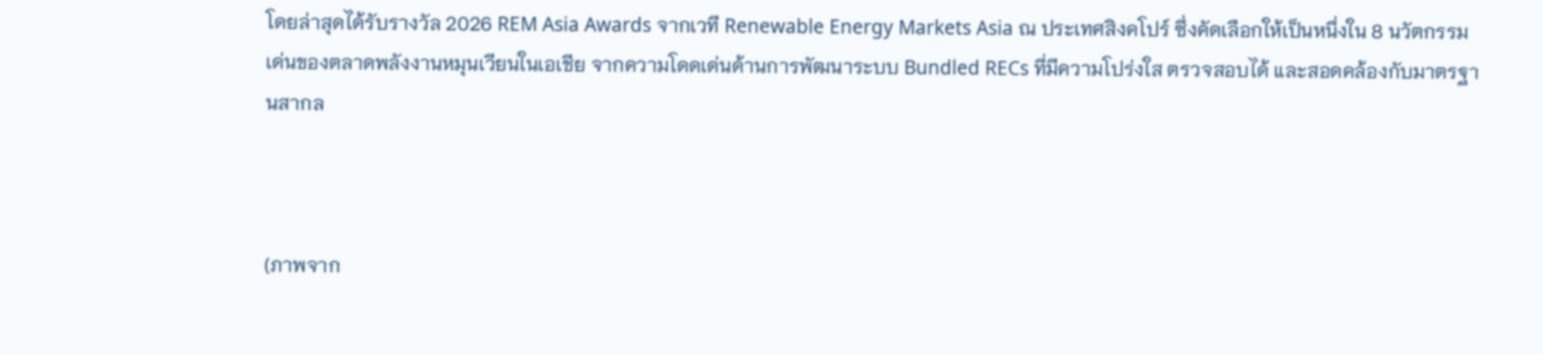โดยล่าสุดได้รับรางวัล 2026 REM Asia Awards จากเวที Renewable Energy Markets Asia ณ ประเทศสิงคโปร์ ซึ่งคัดเลือกให้เป็นหนึ่งใน 8 นวัตกรรมเด่นของตลาดพลังงานหมุนเวียนในเอเชีย จากความโดดเด่นด้านการพัฒนาระบบ Bundled RECs ที่มีความโปร่งใส ตรวจสอบได้ และสอดคล้องกับมาตรฐานสากล



(ภาพจาก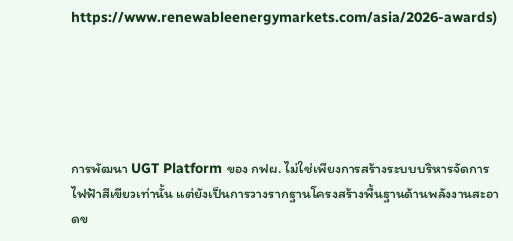https://www.renewableenergymarkets.com/asia/2026-awards)





การพัฒนา UGT Platform ของ กฟผ. ไม่ใช่เพียงการสร้างระบบบริหารจัดการไฟฟ้าสีเขียวเท่านั้น แต่ยังเป็นการวางรากฐานโครงสร้างพื้นฐานด้านพลังงานสะอาดข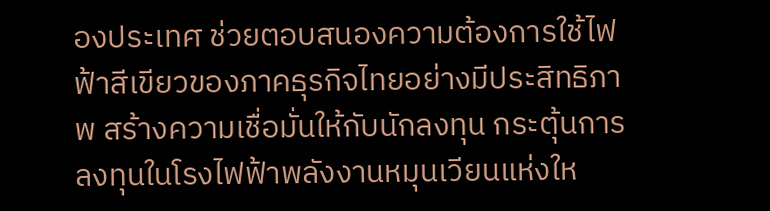องประเทศ ช่วยตอบสนองความต้องการใช้ไฟฟ้าสีเขียวของภาคธุรกิจไทยอย่างมีประสิทธิภาพ สร้างความเชื่อมั่นให้กับนักลงทุน กระตุ้นการลงทุนในโรงไฟฟ้าพลังงานหมุนเวียนแห่งให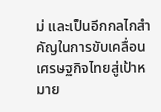ม่ และเป็นอีกกลไกสำคัญในการขับเคลื่อนเศรษฐกิจไทยสู่เป้าหมาย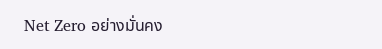Net Zero อย่างมั่นคง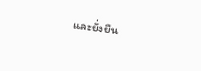และยั่งยืน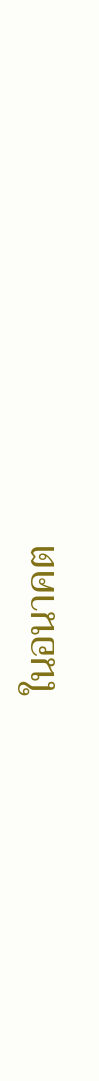ในอนาคต